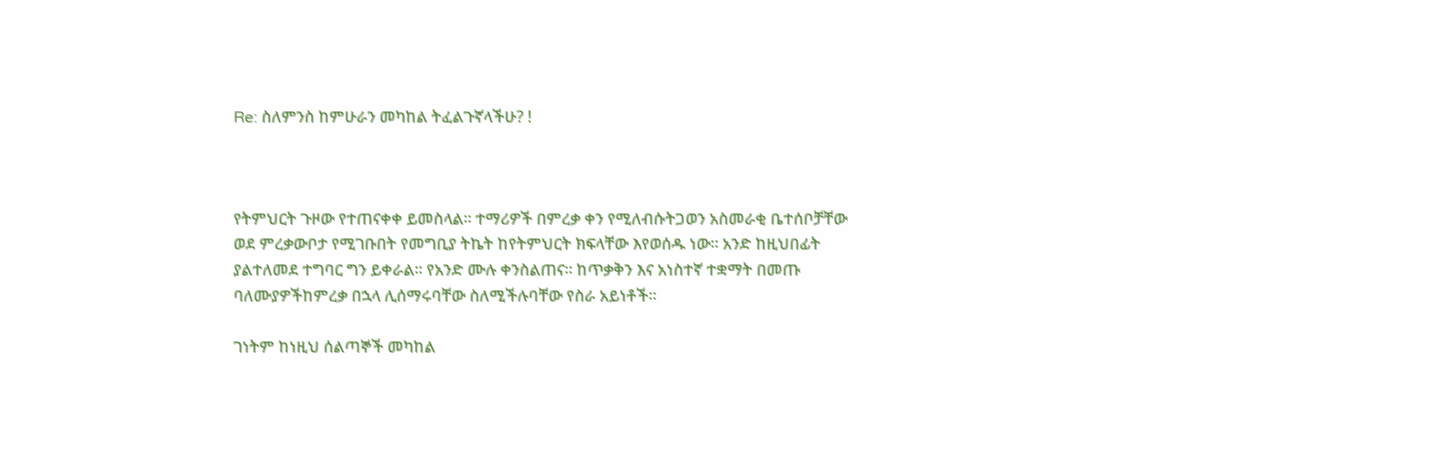Re: ስለምንስ ከምሁራን መካከል ትፈልጉኛላችሁ? !



የትምህርት ጉዞው የተጠናቀቀ ይመስላል፡፡ ተማሪዎች በምረቃ ቀን የሚለብሱትጋወን አስመራቂ ቤተሰቦቻቸው ወደ ምረቃውቦታ የሚገቡበት የመግቢያ ትኬት ከየትምህርት ክፍላቸው እየወሰዱ ነው፡፡ አንድ ከዚህበፊት ያልተለመደ ተግባር ግን ይቀራል፡፡ የአንድ ሙሉ ቀንስልጠና፡፡ ከጥቃቅን እና አነስተኛ ተቋማት በመጡ ባለሙያዎችከምረቃ በኋላ ሊሰማሩባቸው ስለሚችሉባቸው የስራ አይነቶች፡፡

ገነትም ከነዚህ ሰልጣኞች መካከል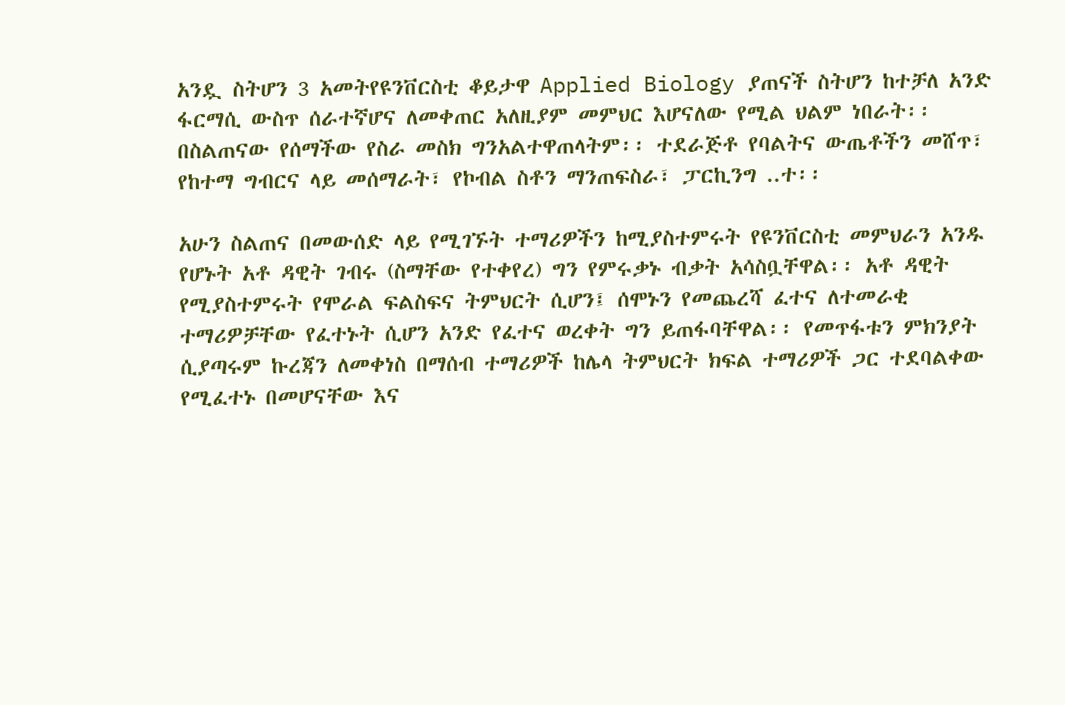አንዷ ስትሆን 3 አመትየዩንቨርስቲ ቆይታዋ Applied Biology ያጠናች ስትሆን ከተቻለ አንድ ፋርማሲ ውስጥ ሰራተኛሆና ለመቀጠር አለዚያም መምህር እሆናለው የሚል ህልም ነበራት፡፡በስልጠናው የሰማችው የስራ መስክ ግንአልተዋጠላትም፡፡ ተደራጅቶ የባልትና ውጤቶችን መሸጥ፣ የከተማ ግብርና ላይ መሰማራት፣ የኮብል ስቶን ማንጠፍስራ፣ ፓርኪንግ ..ተ፡፡

አሁን ስልጠና በመውሰድ ላይ የሚገኙት ተማሪዎችን ከሚያስተምሩት የዩንቨርስቲ መምህራን አንዱ የሆኑት አቶ ዳዊት ገብሩ (ስማቸው የተቀየረ) ግን የምሩቃኑ ብቃት አሳስቧቸዋል፡፡ አቶ ዳዊት የሚያስተምሩት የሞራል ፍልስፍና ትምህርት ሲሆን፤ ሰሞኑን የመጨረሻ ፈተና ለተመራቂ ተማሪዎቻቸው የፈተኑት ሲሆን አንድ የፈተና ወረቀት ግን ይጠፋባቸዋል፡፡ የመጥፋቱን ምክንያት ሲያጣሩም ኩረጃን ለመቀነስ በማሰብ ተማሪዎች ከሌላ ትምህርት ክፍል ተማሪዎች ጋር ተደባልቀው የሚፈተኑ በመሆናቸው እና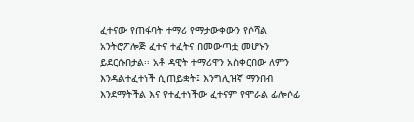ፈተናው የጠፋባት ተማሪ የማታውቀውን የሶሻል አንትሮፖሎጅ ፈተና ተፈትና በመውጣቷ መሆኑን ይደርሱበታል፡፡ አቶ ዳዊት ተማሪዋን አስቀርበው ለምን እንዳልተፈተነች ሲጠይቋት፤ እንግሊዝኛ ማንበብ እንደማትችል እና የተፈተነችው ፈተናም የሞራል ፊሎሶፊ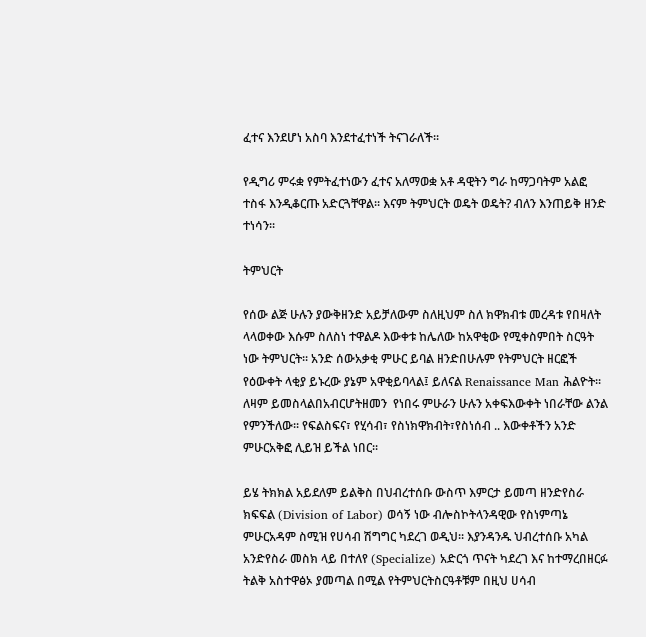ፈተና እንደሆነ አስባ እንደተፈተነች ትናገራለች፡፡

የዲግሪ ምሩቋ የምትፈተነውን ፈተና አለማወቋ አቶ ዳዊትን ግራ ከማጋባትም አልፎ ተስፋ እንዲቆርጡ አድርጓቸዋል፡፡ እናም ትምህርት ወዴት ወዴት? ብለን እንጠይቅ ዘንድ ተነሳን፡፡

ትምህርት

የሰው ልጅ ሁሉን ያውቅዘንድ አይቻለውም ስለዚህም ስለ ክዋክብቱ መረዳቱ የበዛለት ላላወቀው እሱም ስለስነ ተዋልዶ እውቀቱ ከሌለው ከአዋቂው የሚቀስምበት ስርዓት ነው ትምህርት፡፡ አንድ ሰውአቃቂ ምሁር ይባል ዘንድበሁሉም የትምህርት ዘርፎች የዕውቀት ላቂያ ይኑረው ያኔም አዋቂይባላል፤ ይለናል Renaissance Man ሕልዮት፡፡ ለዛም ይመስላልበአብርሆትዘመን  የነበሩ ምሁራን ሁሉን አቀፍእውቀት ነበራቸው ልንል የምንችለው፡፡ የፍልስፍና፣ የሂሳብ፣ የስነክዋክብት፣የስነሰብ .. እውቀቶችን አንድ ምሁርአቅፎ ሊይዝ ይችል ነበር፡፡

ይሄ ትክክል አይደለም ይልቅስ በህብረተሰቡ ውስጥ እምርታ ይመጣ ዘንድየስራ ክፍፍል (Division of Labor) ወሳኝ ነው ብሎስኮትላንዳዊው የስነምጣኔ ምሁርአዳም ስሚዝ የሀሳብ ሽግግር ካደረገ ወዲህ፡፡ እያንዳንዱ ህብረተሰቡ አካል አንድየስራ መስክ ላይ በተለየ (Specialize) አድርጎ ጥናት ካደረገ እና ከተማረበዘርፉ ትልቅ አስተዋፅኦ ያመጣል በሚል የትምህርትስርዓቶቹም በዚህ ሀሳብ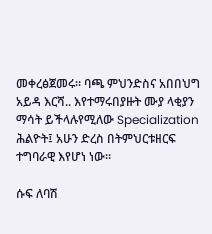መቀረፅጀመሩ፡፡ ባጫ ምህንድስና አበበህግ አይዳ እርሻ.. እየተማሩበያዙት ሙያ ላቂያን ማሳት ይችላሉየሚለው Specialization ሕልዮት፤ አሁን ድረስ በትምህርቱዘርፍ ተግባራዊ እየሆነ ነው፡፡

ሱፍ ለባሽ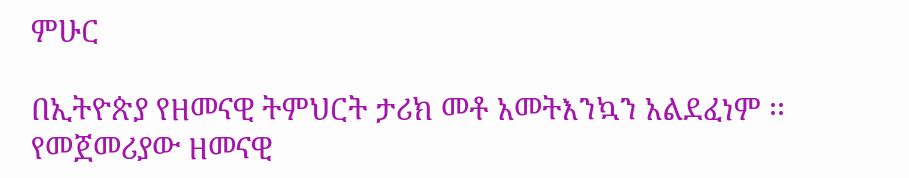ምሁር

በኢትዮጵያ የዘመናዊ ትምህርት ታሪክ መቶ አመትእንኳን አልደፈነም ፡፡ የመጀመሪያው ዘመናዊ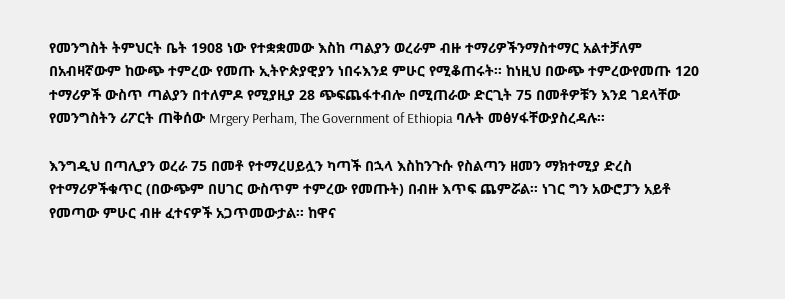የመንግስት ትምህርት ቤት 1908 ነው የተቋቋመው እስከ ጣልያን ወረራም ብዙ ተማሪዎችንማስተማር አልተቻለም በአብዛኛውም ከውጭ ተምረው የመጡ ኢትዮጵያዊያን ነበሩእንደ ምሁር የሚቆጠሩት፡፡ ከነዚህ በውጭ ተምረውየመጡ 120 ተማሪዎች ውስጥ ጣልያን በተለምዶ የሚያዚያ 28 ጭፍጨፋተብሎ በሚጠራው ድርጊት 75 በመቶዎቹን እንደ ገደላቸው የመንግስትን ሪፖርት ጠቅሰው Mrgery Perham, The Government of Ethiopia ባሉት መፅሃፋቸውያስረዳሉ፡፡

እንግዲህ በጣሊያን ወረራ 75 በመቶ የተማረሀይሏን ካጣች በኋላ እስከንጉሱ የስልጣን ዘመን ማክተሚያ ድረስ የተማሪዎችቁጥር (በውጭም በሀገር ውስጥም ተምረው የመጡት) በብዙ እጥፍ ጨምሯል፡፡ ነገር ግን አውሮፓን አይቶ የመጣው ምሁር ብዙ ፈተናዎች አጋጥመውታል፡፡ ከዋና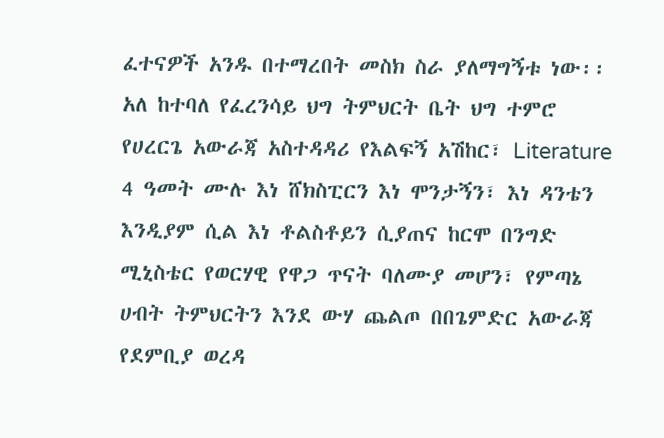ፈተናዎች አንዱ በተማረበት መስክ ስራ ያለማግኝቱ ነው፡፡ አለ ከተባለ የፈረንሳይ ህግ ትምህርት ቤት ህግ ተምሮ የሀረርጌ አውራጃ አስተዳዳሪ የእልፍኝ አሽከር፣ Literature 4 ዓመት ሙሉ እነ ሸክስፒርን እነ ሞንታኝን፣ እነ ዳንቴን እንዲያም ሲል እነ ቶልስቶይን ሲያጠና ከርሞ በንግድ ሚኒስቴር የወርሃዊ የዋጋ ጥናት ባለሙያ መሆን፣ የምጣኔ ሀብት ትምህርትን እንደ ውሃ ጨልጦ በበጌምድር አውራጃ የደምቢያ ወረዳ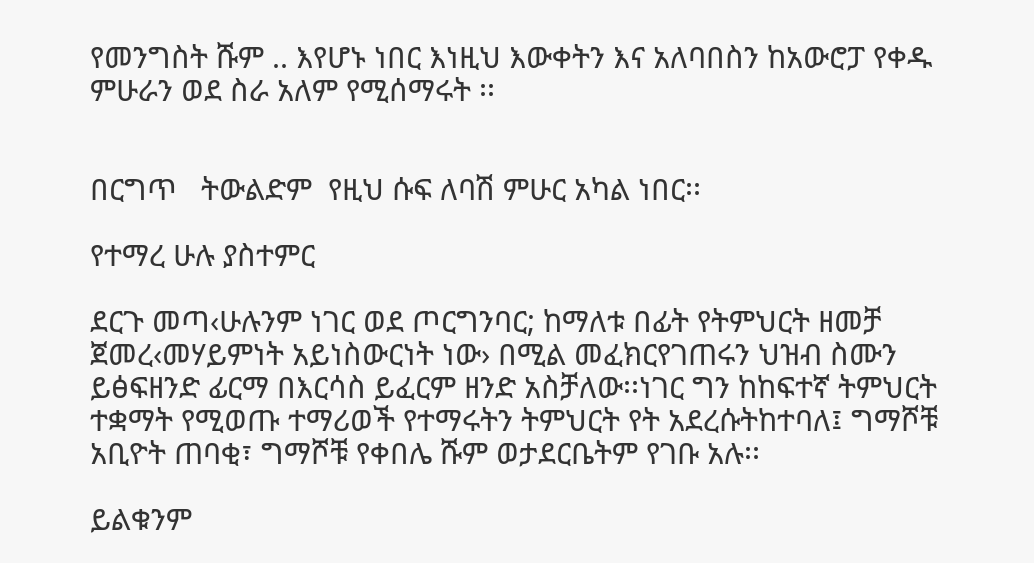የመንግስት ሹም .. እየሆኑ ነበር እነዚህ እውቀትን እና አለባበስን ከአውሮፓ የቀዱ ምሁራን ወደ ስራ አለም የሚሰማሩት ፡፡


በርግጥ   ትውልድም  የዚህ ሱፍ ለባሽ ምሁር አካል ነበር፡፡

የተማረ ሁሉ ያስተምር

ደርጉ መጣ‹ሁሉንም ነገር ወደ ጦርግንባር; ከማለቱ በፊት የትምህርት ዘመቻ ጀመረ‹መሃይምነት አይነስውርነት ነው› በሚል መፈክርየገጠሩን ህዝብ ስሙን ይፅፍዘንድ ፊርማ በእርሳስ ይፈርም ዘንድ አስቻለው፡፡ነገር ግን ከከፍተኛ ትምህርት ተቋማት የሚወጡ ተማሪወች የተማሩትን ትምህርት የት አደረሱትከተባለ፤ ግማሾቹ አቢዮት ጠባቂ፣ ግማሾቹ የቀበሌ ሹም ወታደርቤትም የገቡ አሉ፡፡

ይልቁንም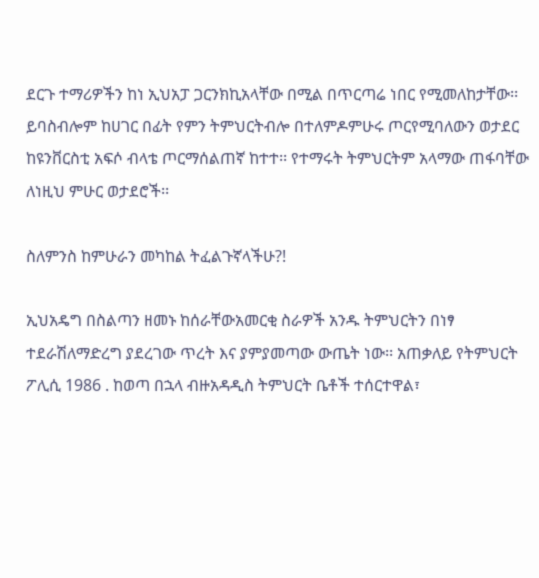ደርጉ ተማሪዎችን ከነ ኢህአፓ ጋርንክኪአላቸው በሚል በጥርጣሬ ነበር የሚመለከታቸው፡፡ ይባስብሎም ከሀገር በፊት የምን ትምህርትብሎ በተለምዶምሁሩ ጦርየሚባለውን ወታደር ከዩንቨርስቲ አፍሶ ብላቴ ጦርማሰልጠኛ ከተተ፡፡ የተማሩት ትምህርትም አላማው ጠፋባቸው ለነዚህ ምሁር ወታደሮች፡፡

ስለምንስ ከምሁራን መካከል ትፈልጉኛላችሁ?!

ኢህአዴግ በስልጣን ዘመኑ ከሰራቸውአመርቂ ስራዎች አንዱ ትምህርትን በነፃ ተደራሽለማድረግ ያደረገው ጥረት እና ያምያመጣው ውጤት ነው፡፡ አጠቃለይ የትምህርት ፖሊሲ 1986 . ከወጣ በኋላ ብዙአዳዲስ ትምህርት ቤቶች ተሰርተዋል፣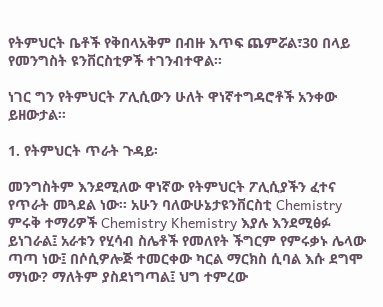የትምህርት ቤቶች የቅበላአቅም በብዙ እጥፍ ጨምሯል፣30 በላይ የመንግስት ዩንቨርስቲዎች ተገንብተዋል፡፡

ነገር ግን የትምህርት ፖሊሲውን ሁለት ዋነኛተግዳሮቶች አንቀው ይዘውታል፡፡

1. የትምህርት ጥራት ጉዳይ፡

መንግስትም እንደሚለው ዋነኛው የትምህርት ፖሊሲያችን ፈተና የጥራት መጓደል ነው፡፡ አሁን ባለውሁኔታዩንቨርስቲ Chemistry ምሩቅ ተማሪዎች Chemistry Khemistry እያሉ እንደሚፅፉ ይነገራል፤ አራቱን የሂሳብ ስሌቶች የመለየት ችግርም የምሩቃኑ ሌላው ጣጣ ነው፤ በሶሲዎሎጅ ተመርቀው ካርል ማርክስ ሲባል እሱ ደግሞ ማነው? ማለትም ያስደነግጣል፤ ህግ ተምረው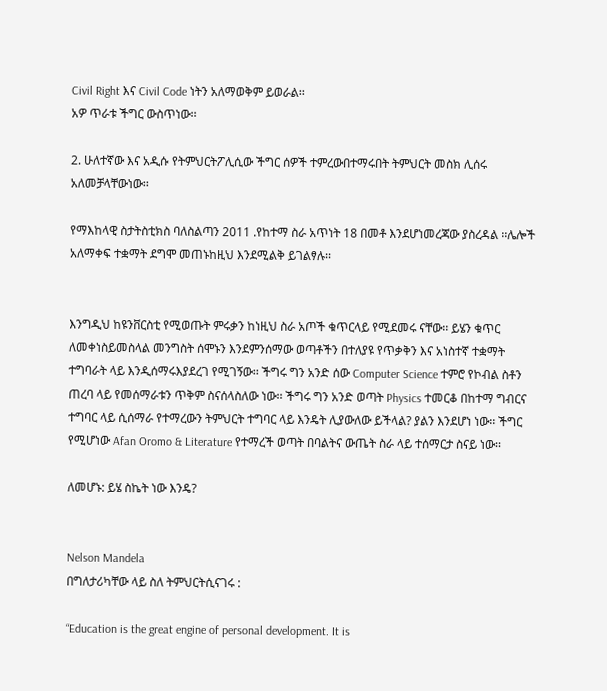Civil Right እና Civil Code ነትን አለማወቅም ይወራል፡፡
አዎ ጥራቱ ችግር ውስጥነው፡፡

2. ሁለተኛው እና አዲሱ የትምህርትፖሊሲው ችግር ሰዎች ተምረውበተማሩበት ትምህርት መስክ ሊሰሩ አለመቻላቸውነው፡፡

የማእከላዊ ስታትስቲክስ ባለስልጣን 2011 .የከተማ ስራ አጥነት 18 በመቶ እንደሆነመረጃው ያስረዳል ፡፡ሌሎች አለማቀፍ ተቋማት ደግሞ መጠኑከዚህ እንደሚልቅ ይገልፃሉ፡፡


እንግዲህ ከዩንቨርስቲ የሚወጡት ምሩቃን ከነዚህ ስራ አጦች ቁጥርላይ የሚደመሩ ናቸው፡፡ ይሄን ቁጥር ለመቀነስይመስላል መንግስት ሰሞኑን እንደምንሰማው ወጣቶችን በተለያዩ የጥቃቅን እና አነስተኛ ተቋማት ተግባራት ላይ እንዲሰማሩእያደረገ የሚገኝው፡፡ ችግሩ ግን አንድ ሰው Computer Science ተምሮ የኮብል ስቶን ጠረባ ላይ የመሰማራቱን ጥቅም ስናሰላስለው ነው፡፡ ችግሩ ግን አንድ ወጣት Physics ተመርቆ በከተማ ግብርና ተግባር ላይ ሲሰማራ የተማረውን ትምህርት ተግባር ላይ እንዴት ሊያውለው ይችላል? ያልን እንደሆነ ነው፡፡ ችግር የሚሆነው Afan Oromo & Literature የተማረች ወጣት በባልትና ውጤት ስራ ላይ ተሰማርታ ስናይ ነው፡፡

ለመሆኑ: ይሄ ስኬት ነው እንዴ?


Nelson Mandela
በግለታሪካቸው ላይ ስለ ትምህርትሲናገሩ :

“Education is the great engine of personal development. It is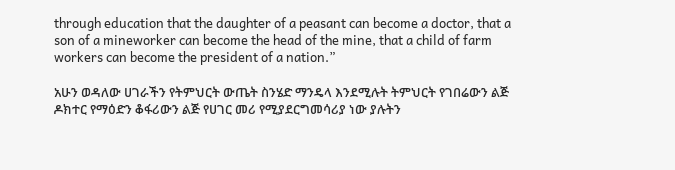through education that the daughter of a peasant can become a doctor, that a son of a mineworker can become the head of the mine, that a child of farm workers can become the president of a nation.”

አሁን ወዳለው ሀገራችን የትምህርት ውጤት ስንሄድ ማንዴላ እንደሚሉት ትምህርት የገበሬውን ልጅ ዶክተር የማዕድን ቆፋሪውን ልጅ የሀገር መሪ የሚያደርግመሳሪያ ነው ያሉትን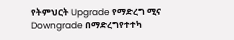የትምህርት Upgrade የማድረግ ሚና Downgrade በማድረግየተተካ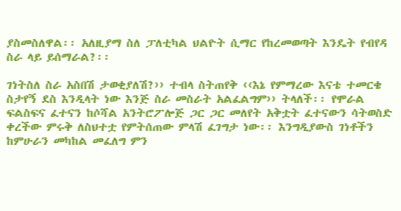ያስመስለዋል፡፡ አለዚያማ ስለ ፓለቲካል ህልዮት ሲማር የከረመወጣት እንዴት የብየዳ ስራ ላይ ይሰማራል?፡፡

ገነትስለ ስራ አስበሽ ታወቂያለሽ?›› ተብላ ስትጠየቅ ‹‹እኔ የምማረው እናቴ ተመርቄ ስታየኝ ደስ እንዲላት ነው እንጅ ስራ መስራት አልፈልግም›› ትላለች፡፡ የሞራል ፍልስፍና ፈተናን ከሶሻል አንትሮፖሎጅ ጋር ጋር መለየት አቅቷት ፈተናውን ሳትወስድ ቀረችው ምሩቅ ለስህተቷ የምትሰጠው ምላሽ ፈገግታ ነው፡፡ እንግዲያውስ ገነቶችን ከምሁራን መካከል መፈለግ ምን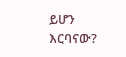ይሆን እርባናው?